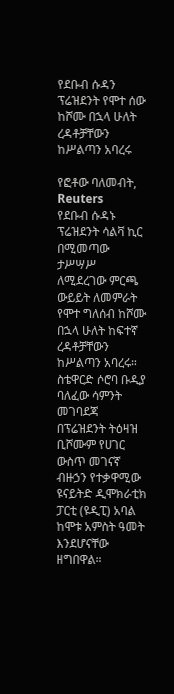የደቡብ ሱዳን ፕሬዝደንት የሞተ ሰው ከሾሙ በኋላ ሁለት ረዳቶቻቸውን ከሥልጣን አባረሩ

የፎቶው ባለመብት, Reuters
የደቡብ ሱዳኑ ፕሬዝደንት ሳልቫ ኪር በሚመጣው ታሥሣሥ ለሚደረገው ምርጫ ውይይት ለመምራት የሞተ ግለሰብ ከሾሙ በኋላ ሁለት ከፍተኛ ረዳቶቻቸውን ከሥልጣን አባረሩ።
ስቴዋርድ ሶሮባ ቡዲያ ባለፈው ሳምንት መገባደጃ በፕሬዝደንት ትዕዛዝ ቢሾሙም የሀገር ውስጥ መገናኛ ብዙኃን የተቃዋሚው ዩናይትድ ዲሞክራቲክ ፓርቲ (ዩዲፒ) አባል ከሞቱ አምስት ዓመት እንደሆናቸው ዘግበዋል።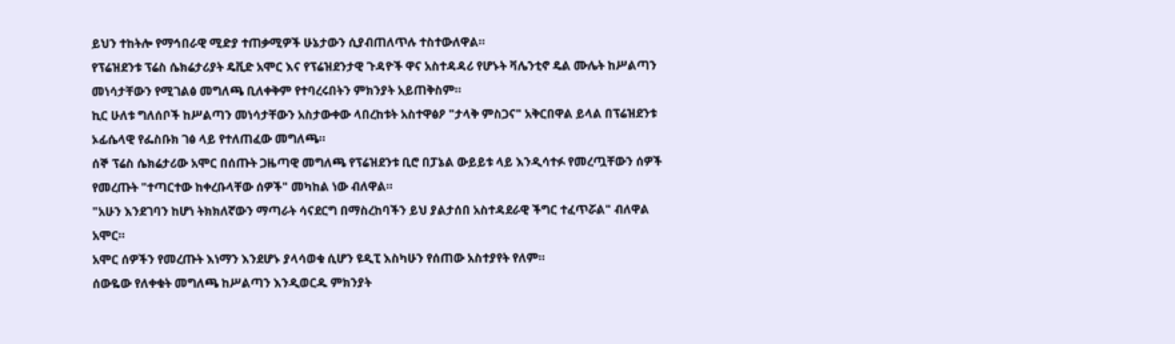ይህን ተከትሎ የማኅበራዊ ሚድያ ተጠቃሚዎች ሁኔታውን ሲያብጠለጥሉ ተስተውለዋል።
የፕሬዝደንቱ ፕሬስ ሴክሬታሪያት ዴቪድ አሞር እና የፕሬዝደንታዊ ጉዳዮች ዋና አስተዳዳሪ የሆኑት ቫሌንቲኖ ዴል ሙሌት ከሥልጣን መነሳታቸውን የሚገልፅ መግለጫ ቢለቀቅም የተባረሩበትን ምክንያት አይጠቅስም።
ኪር ሁለቱ ግለሰቦች ከሥልጣን መነሳታቸውን አስታውቀው ላበረከቱት አስተዋፅዖ "ታላቅ ምስጋና" አቅርበዋል ይላል በፕሬዝደንቱ ኦፊሴላዊ የፌስቡክ ገፅ ላይ የተለጠፈው መግለጫ።
ሰኞ ፕሬስ ሴክሬታሪው አሞር በሰጡት ጋዜጣዊ መግለጫ የፕሬዝደንቱ ቢሮ በፓኔል ውይይቱ ላይ እንዲሳተፉ የመረጧቸውን ሰዎች የመረጡት "ተጣርተው ከቀረቡላቸው ሰዎች" መካከል ነው ብለዋል።
"አሁን እንደገባን ከሆነ ትክክለኛውን ማጣራት ሳናደርግ በማስረከባችን ይህ ያልታሰበ አስተዳደራዊ ችግር ተፈጥሯል" ብለዋል አሞር።
አሞር ሰዎችን የመረጡት እነማን እንደሆኑ ያላሳወቁ ሲሆን ዩዲፒ እስካሁን የሰጠው አስተያየት የለም።
ሰውዬው የለቀቁት መግለጫ ከሥልጣን እንዲወርዱ ምክንያት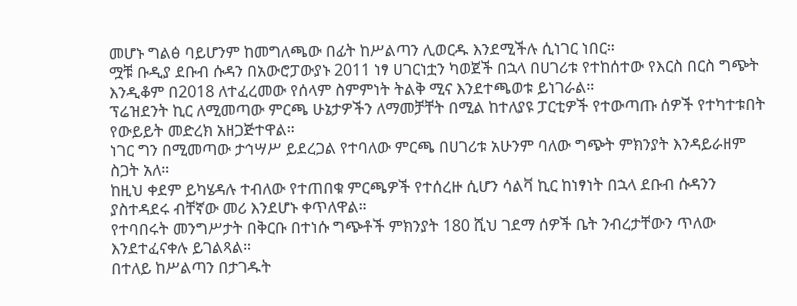መሆኑ ግልፅ ባይሆንም ከመግለጫው በፊት ከሥልጣን ሊወርዱ እንደሚችሉ ሲነገር ነበር።
ሟቹ ቡዲያ ደቡብ ሱዳን በአውሮፓውያኑ 2011 ነፃ ሀገርነቷን ካወጀች በኋላ በሀገሪቱ የተከሰተው የእርስ በርስ ግጭት እንዲቆም በ2018 ለተፈረመው የሰላም ስምምነት ትልቅ ሚና እንደተጫወቱ ይነገራል።
ፕሬዝደንት ኪር ለሚመጣው ምርጫ ሁኔታዎችን ለማመቻቸት በሚል ከተለያዩ ፓርቲዎች የተውጣጡ ሰዎች የተካተቱበት የውይይት መድረክ አዘጋጅተዋል።
ነገር ግን በሚመጣው ታኅሣሥ ይደረጋል የተባለው ምርጫ በሀገሪቱ አሁንም ባለው ግጭት ምክንያት እንዳይራዘም ስጋት አለ።
ከዚህ ቀደም ይካሄዳሉ ተብለው የተጠበቁ ምርጫዎች የተሰረዙ ሲሆን ሳልቫ ኪር ከነፃነት በኋላ ደቡብ ሱዳንን ያስተዳደሩ ብቸኛው መሪ እንደሆኑ ቀጥለዋል።
የተባበሩት መንግሥታት በቅርቡ በተነሱ ግጭቶች ምክንያት 180 ሺህ ገደማ ሰዎች ቤት ንብረታቸውን ጥለው እንደተፈናቀሉ ይገልጻል።
በተለይ ከሥልጣን በታገዱት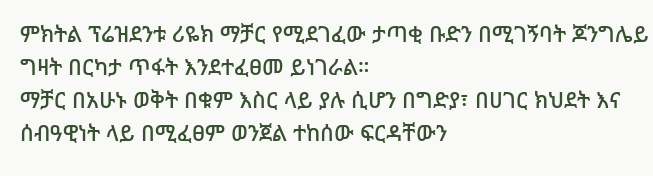ምክትል ፕሬዝደንቱ ሪዬክ ማቻር የሚደገፈው ታጣቂ ቡድን በሚገኝባት ጆንግሌይ ግዛት በርካታ ጥፋት እንደተፈፀመ ይነገራል።
ማቻር በአሁኑ ወቅት በቁም እስር ላይ ያሉ ሲሆን በግድያ፣ በሀገር ክህደት እና ሰብዓዊነት ላይ በሚፈፀም ወንጀል ተከሰው ፍርዳቸውን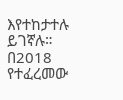እየተከታተሉ ይገኛሉ።
በ2018 የተፈረመው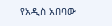የአዲስ አበባው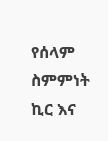የሰላም ስምምነት ኪር እና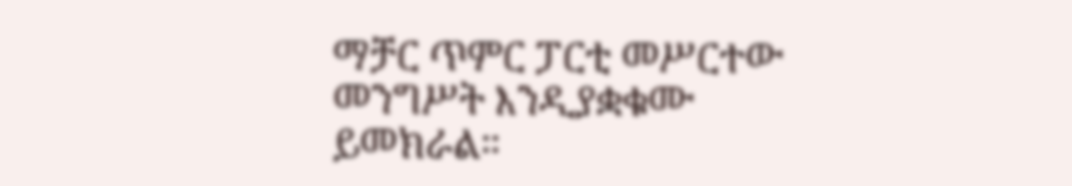ማቻር ጥምር ፓርቲ መሥርተው መንግሥት እንዲያቋቁሙ ይመክራል።